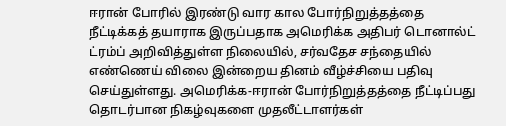ஈரான் போரில் இரண்டு வார கால போர்நிறுத்தத்தை நீட்டிக்கத் தயாராக இருப்பதாக அமெரிக்க அதிபர் டொனால்ட் ட்ரம்ப் அறிவித்துள்ள நிலையில், சர்வதேச சந்தையில் எண்ணெய் விலை இன்றைய தினம் வீழ்ச்சியை பதிவு செய்துள்ளது. அமெரிக்க-ஈரான் போர்நிறுத்தத்தை நீட்டிப்பது தொடர்பான நிகழ்வுகளை முதலீட்டாளர்கள்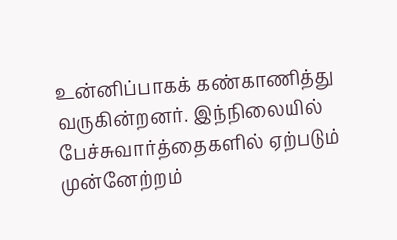உன்னிப்பாகக் கண்காணித்து வருகின்றனர். இந்நிலையில் பேச்சுவார்த்தைகளில் ஏற்படும் முன்னேற்றம்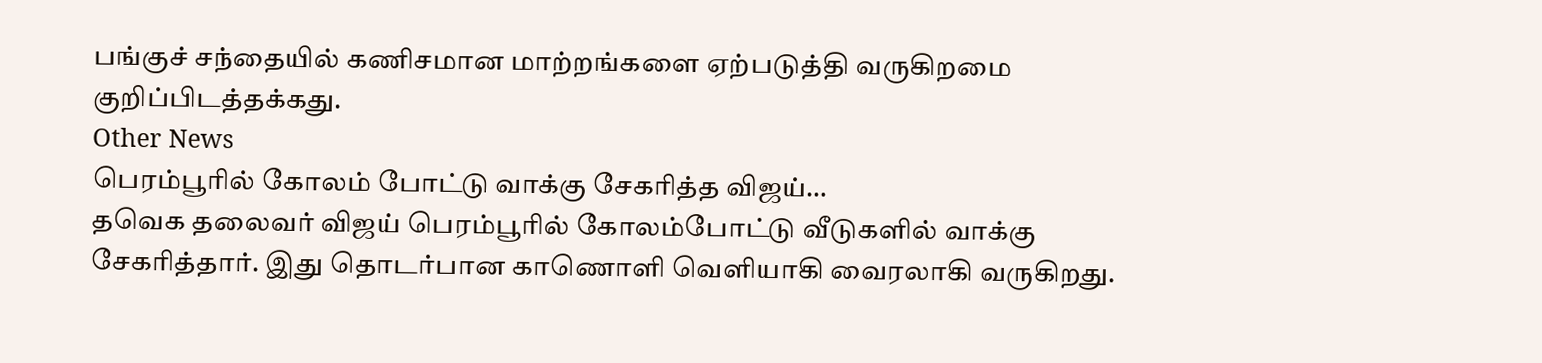பங்குச் சந்தையில் கணிசமான மாற்றங்களை ஏற்படுத்தி வருகிறமை குறிப்பிடத்தக்கது.
Other News
பெரம்பூரில் கோலம் போட்டு வாக்கு சேகரித்த விஜய்…
தவெக தலைவர் விஜய் பெரம்பூரில் கோலம்போட்டு வீடுகளில் வாக்கு சேகரித்தார். இது தொடர்பான காணொளி வெளியாகி வைரலாகி வருகிறது.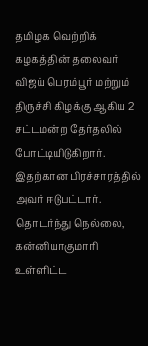தமிழக வெற்றிக் கழகத்தின் தலைவர் விஜய் பெரம்பூர் மற்றும் திருச்சி கிழக்கு ஆகிய 2 சட்டமன்ற தேர்தலில் போட்டியிடுகிறார். இதற்கான பிரச்சாரத்தில் அவர் ஈடுபட்டார். தொடர்ந்து நெல்லை, கன்னியாகுமாரி உள்ளிட்ட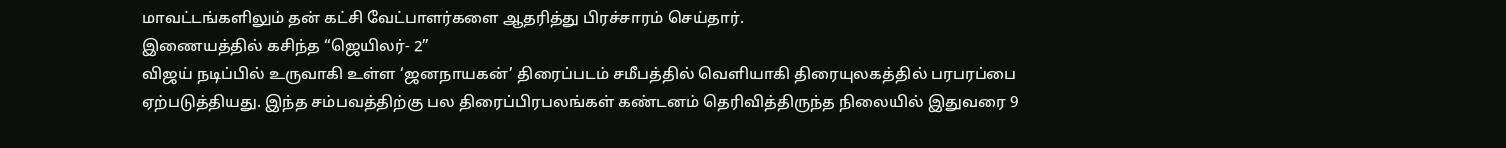மாவட்டங்களிலும் தன் கட்சி வேட்பாளர்களை ஆதரித்து பிரச்சாரம் செய்தார்.
இணையத்தில் கசிந்த “ஜெயிலர்- 2”
விஜய் நடிப்பில் உருவாகி உள்ள ‘ஜனநாயகன்’ திரைப்படம் சமீபத்தில் வெளியாகி திரையுலகத்தில் பரபரப்பை ஏற்படுத்தியது. இந்த சம்பவத்திற்கு பல திரைப்பிரபலங்கள் கண்டனம் தெரிவித்திருந்த நிலையில் இதுவரை 9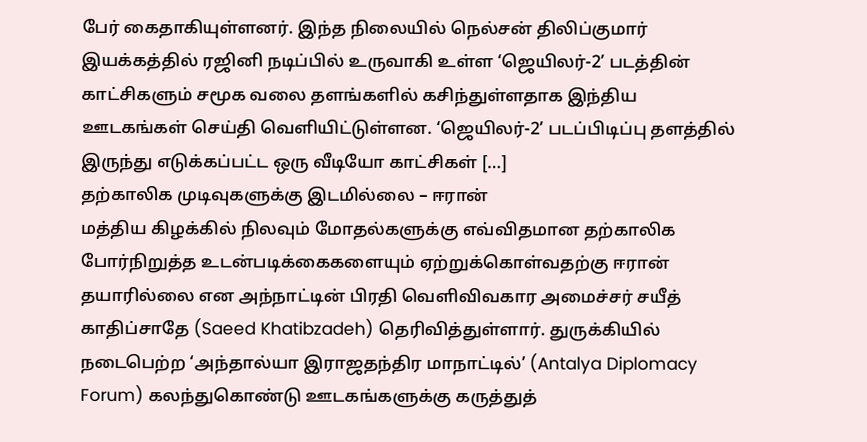பேர் கைதாகியுள்ளனர். இந்த நிலையில் நெல்சன் திலிப்குமார் இயக்கத்தில் ரஜினி நடிப்பில் உருவாகி உள்ள ‘ஜெயிலர்-2’ படத்தின் காட்சிகளும் சமூக வலை தளங்களில் கசிந்துள்ளதாக இந்திய ஊடகங்கள் செய்தி வெளியிட்டுள்ளன. ‘ஜெயிலர்-2’ படப்பிடிப்பு தளத்தில் இருந்து எடுக்கப்பட்ட ஒரு வீடியோ காட்சிகள் […]
தற்காலிக முடிவுகளுக்கு இடமில்லை – ஈரான்
மத்திய கிழக்கில் நிலவும் மோதல்களுக்கு எவ்விதமான தற்காலிக போர்நிறுத்த உடன்படிக்கைகளையும் ஏற்றுக்கொள்வதற்கு ஈரான் தயாரில்லை என அந்நாட்டின் பிரதி வெளிவிவகார அமைச்சர் சயீத் காதிப்சாதே (Saeed Khatibzadeh) தெரிவித்துள்ளார். துருக்கியில் நடைபெற்ற ‘அந்தால்யா இராஜதந்திர மாநாட்டில்’ (Antalya Diplomacy Forum) கலந்துகொண்டு ஊடகங்களுக்கு கருத்துத்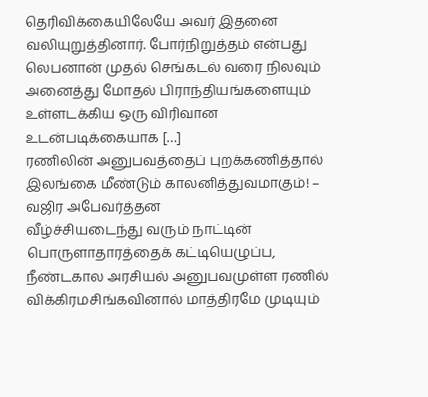தெரிவிக்கையிலேயே அவர் இதனை வலியுறுத்தினார். போர்நிறுத்தம் என்பது லெபனான் முதல் செங்கடல் வரை நிலவும் அனைத்து மோதல் பிராந்தியங்களையும் உள்ளடக்கிய ஒரு விரிவான உடன்படிக்கையாக […]
ரணிலின் அனுபவத்தைப் புறக்கணித்தால் இலங்கை மீண்டும் காலனித்துவமாகும்! – வஜிர அபேவர்த்தன
வீழ்ச்சியடைந்து வரும் நாட்டின் பொருளாதாரத்தைக் கட்டியெழுப்ப, நீண்டகால அரசியல் அனுபவமுள்ள ரணில் விக்கிரமசிங்கவினால் மாத்திரமே முடியும்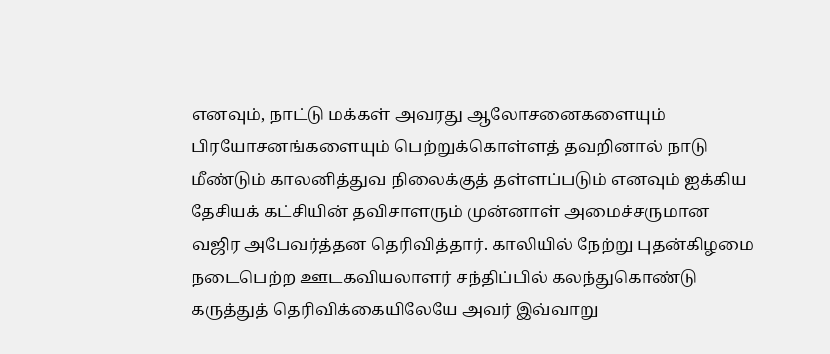எனவும், நாட்டு மக்கள் அவரது ஆலோசனைகளையும் பிரயோசனங்களையும் பெற்றுக்கொள்ளத் தவறினால் நாடு மீண்டும் காலனித்துவ நிலைக்குத் தள்ளப்படும் எனவும் ஐக்கிய தேசியக் கட்சியின் தவிசாளரும் முன்னாள் அமைச்சருமான வஜிர அபேவர்த்தன தெரிவித்தார். காலியில் நேற்று புதன்கிழமை நடைபெற்ற ஊடகவியலாளர் சந்திப்பில் கலந்துகொண்டு கருத்துத் தெரிவிக்கையிலேயே அவர் இவ்வாறு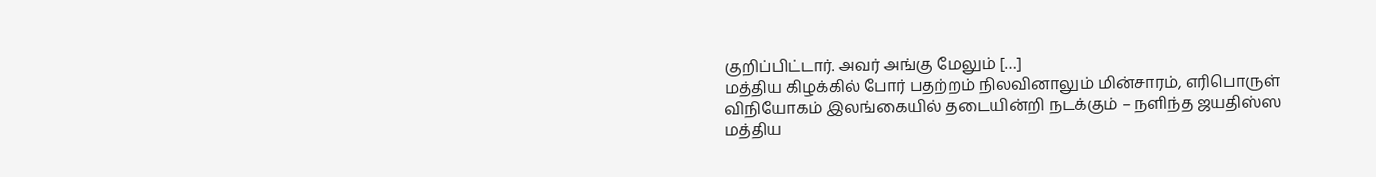குறிப்பிட்டார். அவர் அங்கு மேலும் […]
மத்திய கிழக்கில் போர் பதற்றம் நிலவினாலும் மின்சாரம், எரிபொருள் விநியோகம் இலங்கையில் தடையின்றி நடக்கும் – நளிந்த ஜயதிஸ்ஸ
மத்திய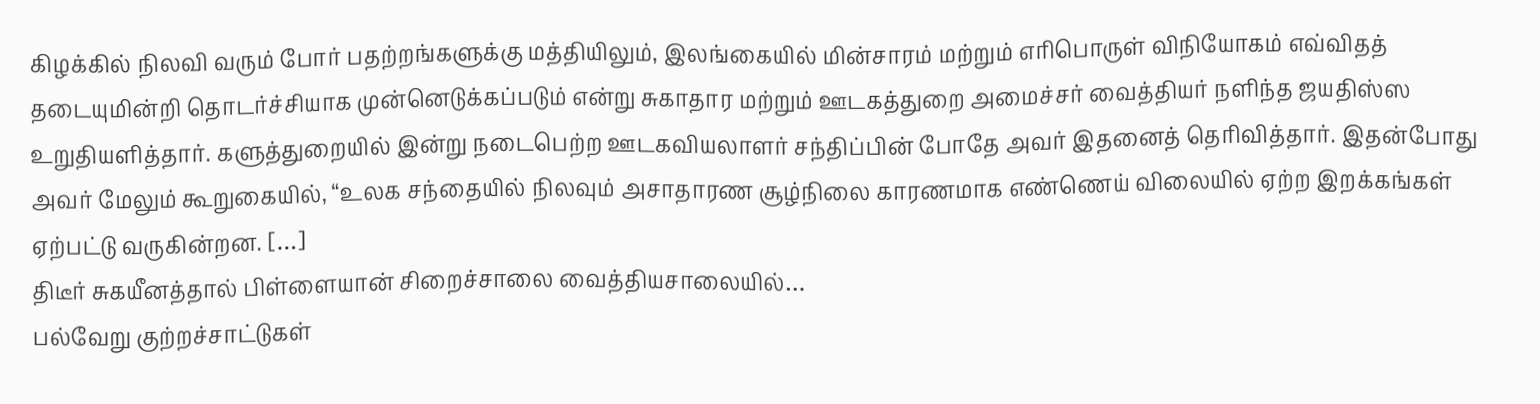கிழக்கில் நிலவி வரும் போர் பதற்றங்களுக்கு மத்தியிலும், இலங்கையில் மின்சாரம் மற்றும் எரிபொருள் விநியோகம் எவ்விதத் தடையுமின்றி தொடர்ச்சியாக முன்னெடுக்கப்படும் என்று சுகாதார மற்றும் ஊடகத்துறை அமைச்சர் வைத்தியர் நளிந்த ஜயதிஸ்ஸ உறுதியளித்தார். களுத்துறையில் இன்று நடைபெற்ற ஊடகவியலாளர் சந்திப்பின் போதே அவர் இதனைத் தெரிவித்தார். இதன்போது அவர் மேலும் கூறுகையில், “உலக சந்தையில் நிலவும் அசாதாரண சூழ்நிலை காரணமாக எண்ணெய் விலையில் ஏற்ற இறக்கங்கள் ஏற்பட்டு வருகின்றன. […]
திடீர் சுகயீனத்தால் பிள்ளையான் சிறைச்சாலை வைத்தியசாலையில்…
பல்வேறு குற்றச்சாட்டுகள்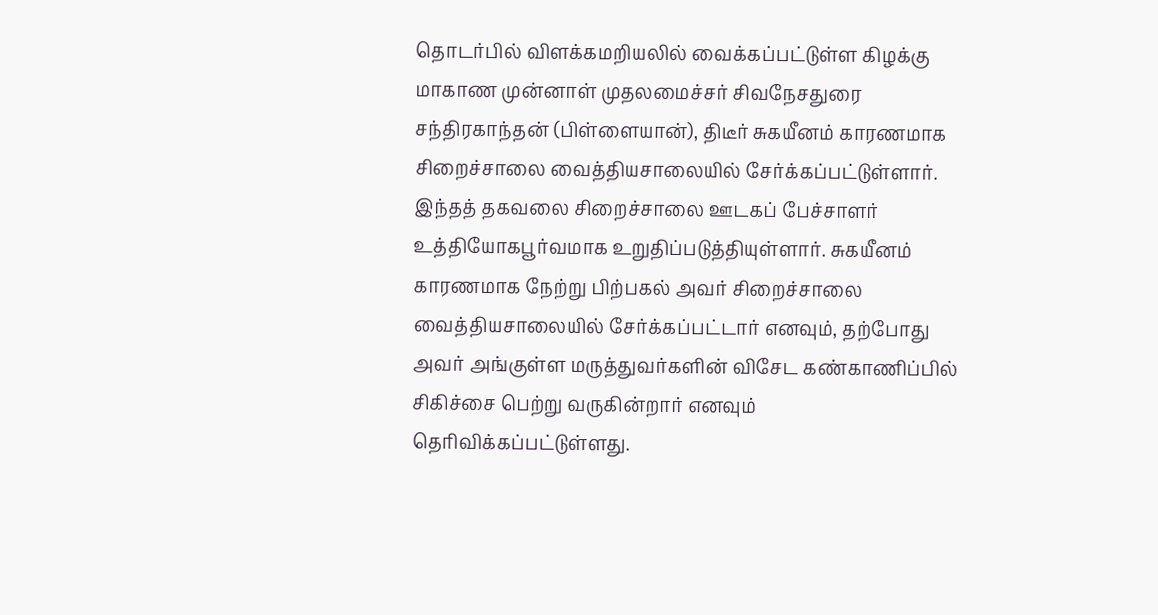தொடர்பில் விளக்கமறியலில் வைக்கப்பட்டுள்ள கிழக்கு மாகாண முன்னாள் முதலமைச்சர் சிவநேசதுரை சந்திரகாந்தன் (பிள்ளையான்), திடீர் சுகயீனம் காரணமாக சிறைச்சாலை வைத்தியசாலையில் சேர்க்கப்பட்டுள்ளார். இந்தத் தகவலை சிறைச்சாலை ஊடகப் பேச்சாளர் உத்தியோகபூர்வமாக உறுதிப்படுத்தியுள்ளார். சுகயீனம் காரணமாக நேற்று பிற்பகல் அவர் சிறைச்சாலை வைத்தியசாலையில் சேர்க்கப்பட்டார் எனவும், தற்போது அவர் அங்குள்ள மருத்துவர்களின் விசேட கண்காணிப்பில் சிகிச்சை பெற்று வருகின்றார் எனவும் தெரிவிக்கப்பட்டுள்ளது.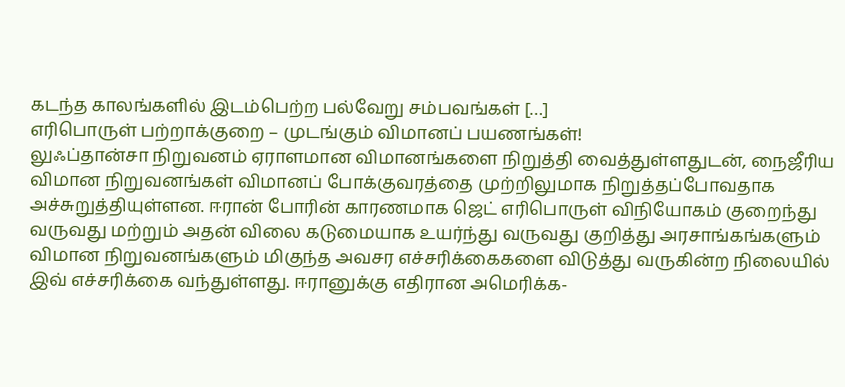கடந்த காலங்களில் இடம்பெற்ற பல்வேறு சம்பவங்கள் […]
எரிபொருள் பற்றாக்குறை – முடங்கும் விமானப் பயணங்கள்!
லுஃப்தான்சா நிறுவனம் ஏராளமான விமானங்களை நிறுத்தி வைத்துள்ளதுடன், நைஜீரிய விமான நிறுவனங்கள் விமானப் போக்குவரத்தை முற்றிலுமாக நிறுத்தப்போவதாக அச்சுறுத்தியுள்ளன. ஈரான் போரின் காரணமாக ஜெட் எரிபொருள் விநியோகம் குறைந்து வருவது மற்றும் அதன் விலை கடுமையாக உயர்ந்து வருவது குறித்து அரசாங்கங்களும் விமான நிறுவனங்களும் மிகுந்த அவசர எச்சரிக்கைகளை விடுத்து வருகின்ற நிலையில் இவ் எச்சரிக்கை வந்துள்ளது. ஈரானுக்கு எதிரான அமெரிக்க-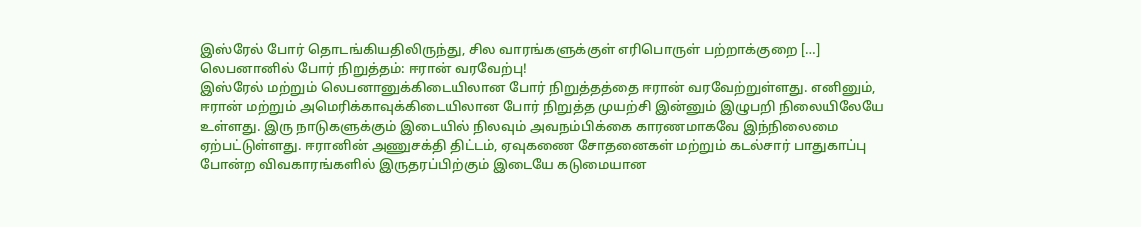இஸ்ரேல் போர் தொடங்கியதிலிருந்து, சில வாரங்களுக்குள் எரிபொருள் பற்றாக்குறை […]
லெபனானில் போர் நிறுத்தம்: ஈரான் வரவேற்பு!
இஸ்ரேல் மற்றும் லெபனானுக்கிடையிலான போர் நிறுத்தத்தை ஈரான் வரவேற்றுள்ளது. எனினும், ஈரான் மற்றும் அமெரிக்காவுக்கிடையிலான போர் நிறுத்த முயற்சி இன்னும் இழுபறி நிலையிலேயே உள்ளது. இரு நாடுகளுக்கும் இடையில் நிலவும் அவநம்பிக்கை காரணமாகவே இந்நிலைமை ஏற்பட்டுள்ளது. ஈரானின் அணுசக்தி திட்டம், ஏவுகணை சோதனைகள் மற்றும் கடல்சார் பாதுகாப்பு போன்ற விவகாரங்களில் இருதரப்பிற்கும் இடையே கடுமையான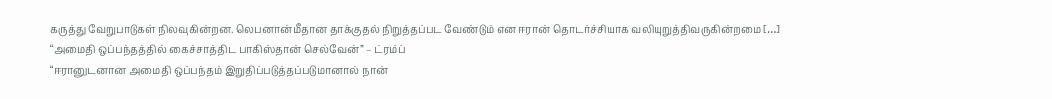கருத்து வேறுபாடுகள் நிலவுகின்றன. லெபனான்மீதான தாக்குதல் நிறுத்தப்பட வேண்டும் என ஈரான் தொடர்ச்சியாக வலியுறுத்திவருகின்றமை […]
“அமைதி ஒப்பந்தத்தில் கைச்சாத்திட பாகிஸ்தான் செல்வேன்” – ட்ரம்ப்
“ஈரானுடனான அமைதி ஒப்பந்தம் இறுதிப்படுத்தப்படுமானால் நான்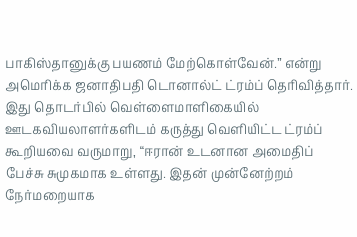பாகிஸ்தானுக்கு பயணம் மேற்கொள்வேன்.” என்று அமெரிக்க ஜனாதிபதி டொனால்ட் ட்ரம்ப் தெரிவித்தார். இது தொடர்பில் வெள்ளைமாளிகையில் ஊடகவியலாளர்களிடம் கருத்து வெளியிட்ட ட்ரம்ப் கூறியவை வருமாறு, “ஈரான் உடனான அமைதிப் பேச்சு சுமுகமாக உள்ளது. இதன் முன்னேற்றம் நேர்மறையாக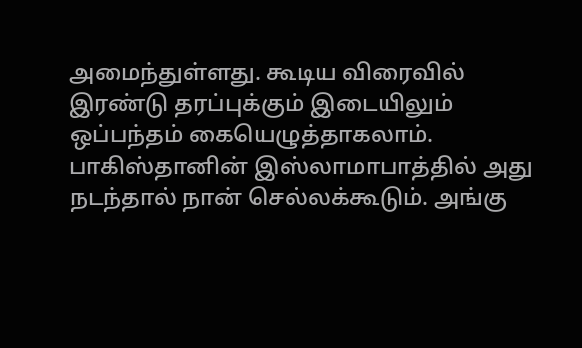அமைந்துள்ளது. கூடிய விரைவில் இரண்டு தரப்புக்கும் இடையிலும் ஒப்பந்தம் கையெழுத்தாகலாம். பாகிஸ்தானின் இஸ்லாமாபாத்தில் அது நடந்தால் நான் செல்லக்கூடும். அங்கு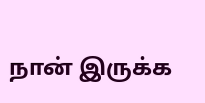நான் இருக்க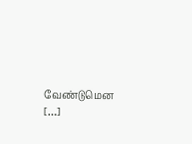வேண்டுமென […]